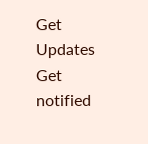Get Updates
Get notified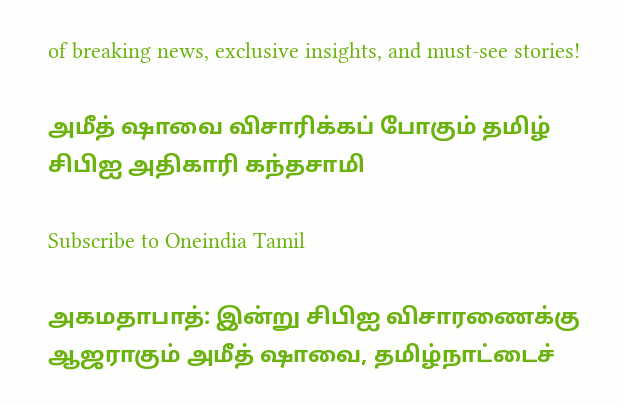of breaking news, exclusive insights, and must-see stories!

அமீத் ஷாவை விசாரிக்கப் போகும் தமிழ் சிபிஐ அதிகாரி கந்தசாமி

Subscribe to Oneindia Tamil

அகமதாபாத்: இன்று சிபிஐ விசாரணைக்கு ஆஜராகும் அமீத் ஷாவை, தமிழ்நாட்டைச்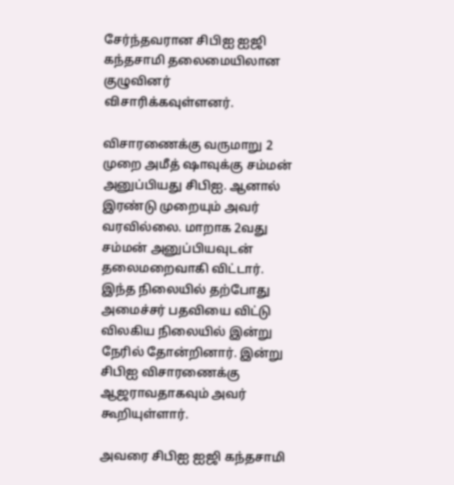சேர்ந்தவரான சிபிஐ ஐஜி கந்தசாமி தலைமையிலான குழுவினர் விசாரிக்கவுள்ளனர்.

விசாரணைக்கு வருமாறு 2 முறை அமீத் ஷாவுக்கு சம்மன் அனுப்பியது சிபிஐ. ஆனால் இரண்டு முறையும் அவர் வரவில்லை. மாறாக 2வது சம்மன் அனுப்பியவுடன் தலைமறைவாகி விட்டார். இந்த நிலையில் தற்போது அமைச்சர் பதவியை விட்டு விலகிய நிலையில் இன்று நேரில் தோன்றினார். இன்று சிபிஐ விசாரணைக்கு ஆஜராவதாகவும் அவர் கூறியுள்ளார்.

அவரை சிபிஐ ஐஜி கந்தசாமி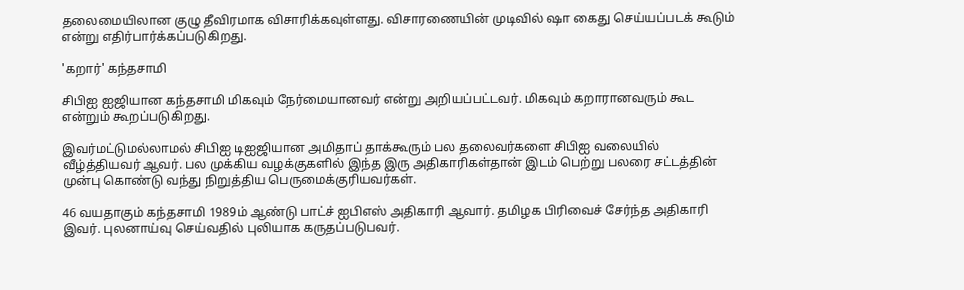தலைமையிலான குழு தீவிரமாக விசாரிக்கவுள்ளது. விசாரணையின் முடிவில் ஷா கைது செய்யப்படக் கூடும் என்று எதிர்பார்க்கப்படுகிறது.

'கறார்' கந்தசாமி

சிபிஐ ஐஜியான கந்தசாமி மிகவும் நேர்மையானவர் என்று அறியப்பட்டவர். மிகவும் கறாரானவரும் கூட என்றும் கூறப்படுகிறது.

இவர்மட்டுமல்லாமல் சிபிஐ டிஐஜியான அமிதாப் தாக்கூரும் பல தலைவர்களை சிபிஐ வலையில் வீழ்த்தியவர் ஆவர். பல முக்கிய வழக்குகளில் இந்த இரு அதிகாரிகள்தான் இடம் பெற்று பலரை சட்டத்தின் முன்பு கொண்டு வந்து நிறுத்திய பெருமைக்குரியவர்கள்.

46 வயதாகும் கந்தசாமி 1989ம் ஆண்டு பாட்ச் ஐபிஎஸ் அதிகாரி ஆவார். தமிழக பிரிவைச் சேர்ந்த அதிகாரி இவர். புலனாய்வு செய்வதில் புலியாக கருதப்படுபவர்.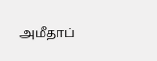அமீதாப்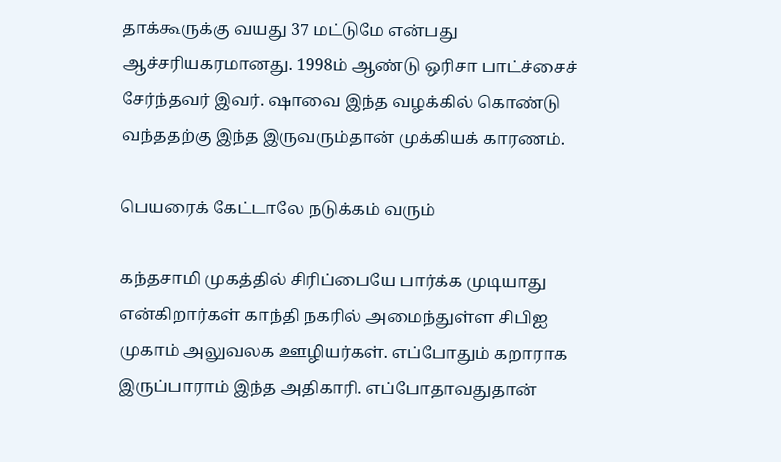தாக்கூருக்கு வயது 37 மட்டுமே என்பது ஆச்சரியகரமானது. 1998ம் ஆண்டு ஒரிசா பாட்ச்சைச் சேர்ந்தவர் இவர். ஷாவை இந்த வழக்கில் கொண்டு வந்ததற்கு இந்த இருவரும்தான் முக்கியக் காரணம்.

பெயரைக் கேட்டாலே நடுக்கம் வரும்

கந்தசாமி முகத்தில் சிரிப்பையே பார்க்க முடியாது என்கிறார்கள் காந்தி நகரில் அமைந்துள்ள சிபிஐ முகாம் அலுவலக ஊழியர்கள். எப்போதும் கறாராக இருப்பாராம் இந்த அதிகாரி. எப்போதாவதுதான்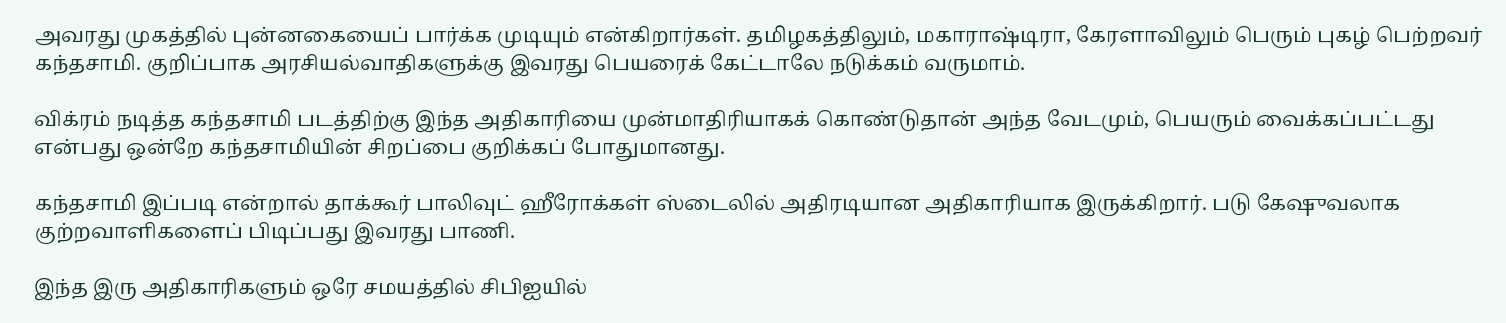அவரது முகத்தில் புன்னகையைப் பார்க்க முடியும் என்கிறார்கள். தமிழகத்திலும், மகாராஷ்டிரா, கேரளாவிலும் பெரும் புகழ் பெற்றவர் கந்தசாமி. குறிப்பாக அரசியல்வாதிகளுக்கு இவரது பெயரைக் கேட்டாலே நடுக்கம் வருமாம்.

விக்ரம் நடித்த கந்தசாமி படத்திற்கு இந்த அதிகாரியை முன்மாதிரியாகக் கொண்டுதான் அந்த வேடமும், பெயரும் வைக்கப்பட்டது என்பது ஒன்றே கந்தசாமியின் சிறப்பை குறிக்கப் போதுமானது.

கந்தசாமி இப்படி என்றால் தாக்கூர் பாலிவுட் ஹீரோக்கள் ஸ்டைலில் அதிரடியான அதிகாரியாக இருக்கிறார். படு கேஷுவலாக குற்றவாளிகளைப் பிடிப்பது இவரது பாணி.

இந்த இரு அதிகாரிகளும் ஒரே சமயத்தில் சிபிஐயில்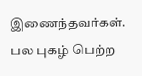இணைந்தவர்கள். பல புகழ் பெற்ற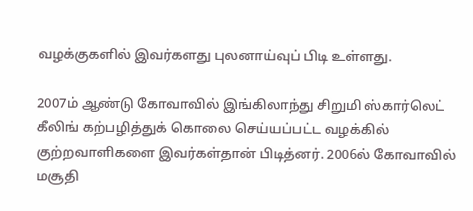வழக்குகளில் இவர்களது புலனாய்வுப் பிடி உள்ளது.

2007ம் ஆண்டு கோவாவில் இங்கிலாந்து சிறுமி ஸ்கார்லெட் கீலிங் கற்பழித்துக் கொலை செய்யப்பட்ட வழக்கில் குற்றவாளிகளை இவர்கள்தான் பிடித்னர். 2006ல் கோவாவில் மசூதி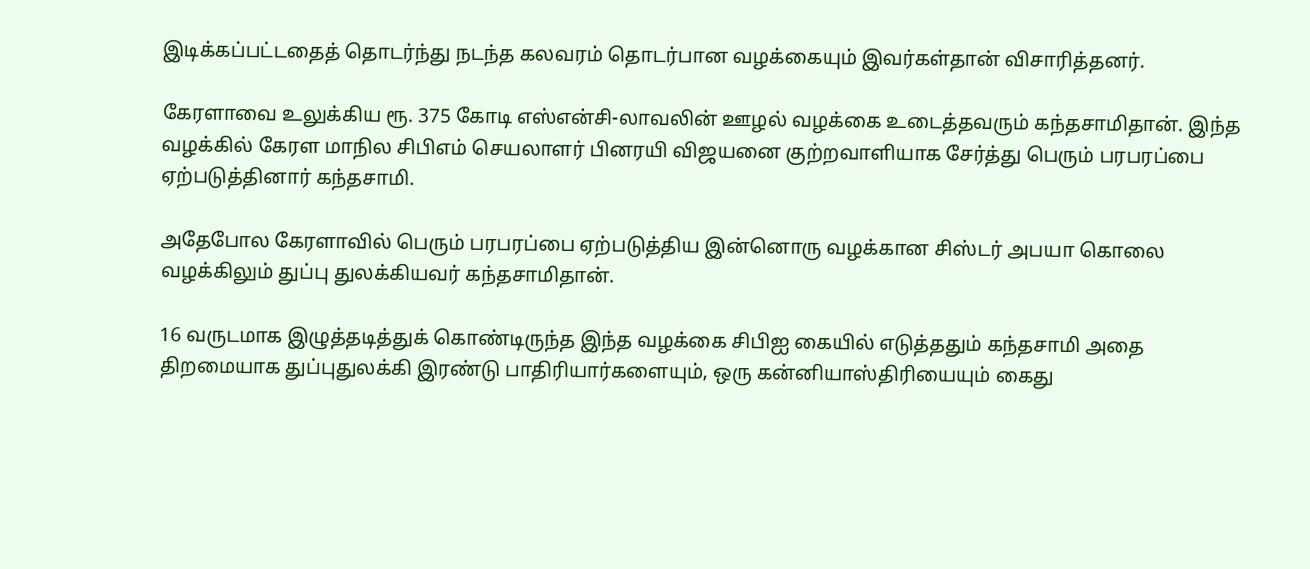இடிக்கப்பட்டதைத் தொடர்ந்து நடந்த கலவரம் தொடர்பான வழக்கையும் இவர்கள்தான் விசாரித்தனர்.

கேரளாவை உலுக்கிய ரூ. 375 கோடி எஸ்என்சி-லாவலின் ஊழல் வழக்கை உடைத்தவரும் கந்தசாமிதான். இந்த வழக்கில் கேரள மாநில சிபிஎம் செயலாளர் பினரயி விஜயனை குற்றவாளியாக சேர்த்து பெரும் பரபரப்பை ஏற்படுத்தினார் கந்தசாமி.

அதேபோல கேரளாவில் பெரும் பரபரப்பை ஏற்படுத்திய இன்னொரு வழக்கான சிஸ்டர் அபயா கொலை வழக்கிலும் துப்பு துலக்கியவர் கந்தசாமிதான்.

16 வருடமாக இழுத்தடித்துக் கொண்டிருந்த இந்த வழக்கை சிபிஐ கையில் எடுத்ததும் கந்தசாமி அதை திறமையாக துப்புதுலக்கி இரண்டு பாதிரியார்களையும், ஒரு கன்னியாஸ்திரியையும் கைது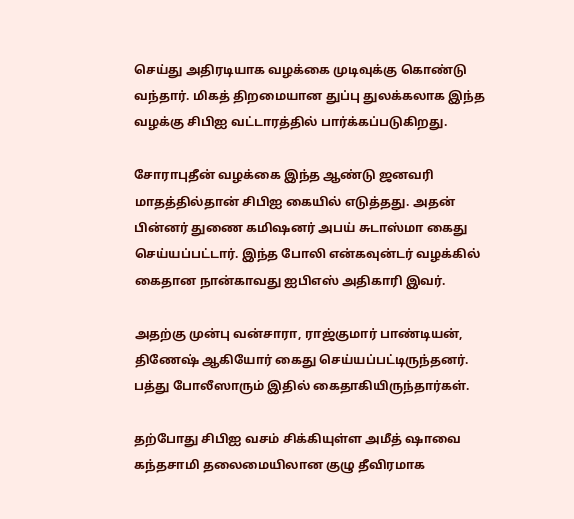செய்து அதிரடியாக வழக்கை முடிவுக்கு கொண்டு வந்தார். மிகத் திறமையான துப்பு துலக்கலாக இந்த வழக்கு சிபிஐ வட்டாரத்தில் பார்க்கப்படுகிறது.

சோராபுதீன் வழக்கை இந்த ஆண்டு ஜனவரி மாதத்தில்தான் சிபிஐ கையில் எடுத்தது. அதன் பின்னர் துணை கமிஷனர் அபய் சுடாஸ்மா கைது செய்யப்பட்டார். இந்த போலி என்கவுன்டர் வழக்கில் கைதான நான்காவது ஐபிஎஸ் அதிகாரி இவர்.

அதற்கு முன்பு வன்சாரா, ராஜ்குமார் பாண்டியன், திணேஷ் ஆகியோர் கைது செய்யப்பட்டிருந்தனர். பத்து போலீஸாரும் இதில் கைதாகியிருந்தார்கள்.

தற்போது சிபிஐ வசம் சிக்கியுள்ள அமீத் ஷாவை கந்தசாமி தலைமையிலான குழு தீவிரமாக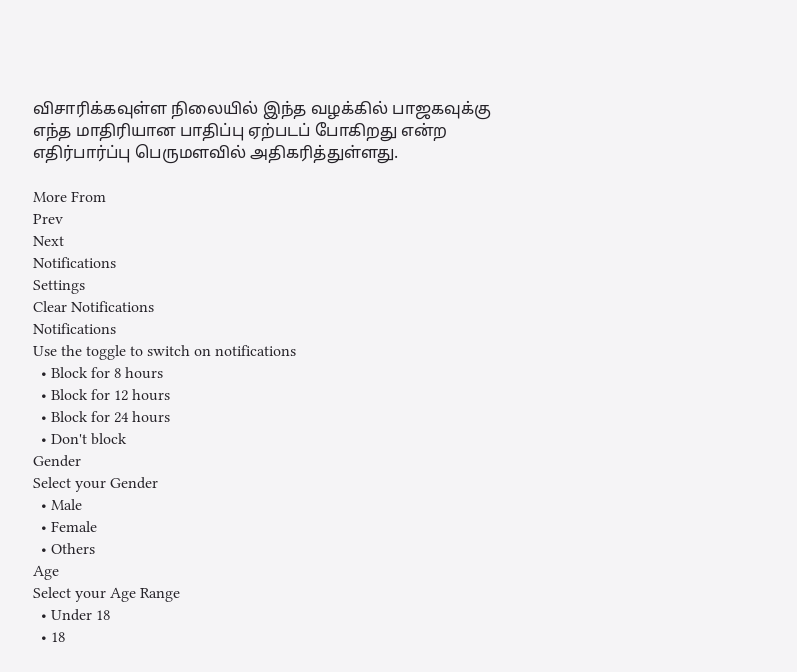விசாரிக்கவுள்ள நிலையில் இந்த வழக்கில் பாஜகவுக்கு எந்த மாதிரியான பாதிப்பு ஏற்படப் போகிறது என்ற எதிர்பார்ப்பு பெருமளவில் அதிகரித்துள்ளது.

More From
Prev
Next
Notifications
Settings
Clear Notifications
Notifications
Use the toggle to switch on notifications
  • Block for 8 hours
  • Block for 12 hours
  • Block for 24 hours
  • Don't block
Gender
Select your Gender
  • Male
  • Female
  • Others
Age
Select your Age Range
  • Under 18
  • 18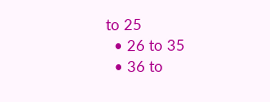to 25
  • 26 to 35
  • 36 to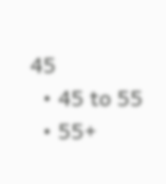45
  • 45 to 55
  • 55+